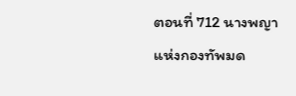ตอนที่ 712 นางพญาแห่งกองทัพมด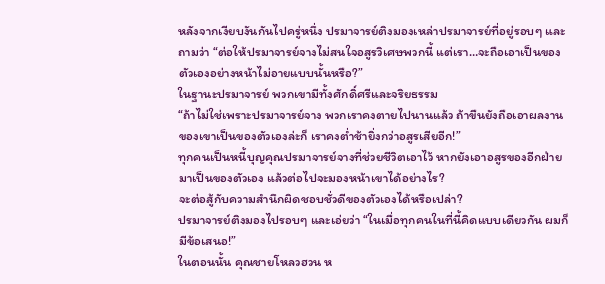หลังจากเงียบงันกันไปครู่หนึ่ง ปรมาจารย์ติงมองเหล่าปรมาจารย์ที่อยู่รอบๆ และถามว่า “ต่อให้ปรมาจารย์จางไม่สนใจอสูรวิเศษพวกนี้ แต่เรา…จะถือเอาเป็นของตัวเองอย่างหน้าไม่อายแบบนั้นหรือ?”
ในฐานะปรมาจารย์ พวกเขามีทั้งศักดิ์ศรีและจริยธรรม
“ถ้าไม่ใช่เพราะปรมาจารย์จาง พวกเราคงตายไปนานแล้ว ถ้าขืนยังถือเอาผลงานของเขาเป็นของตัวเองล่ะก็ เราคงต่ำช้ายิ่งกว่าอสูรเสียอีก!”
ทุกคนเป็นหนี้บุญคุณปรมาจารย์จางที่ช่วยชีวิตเอาไว้ หากยังเอาอสูรของอีกฝ่ายมาเป็นของตัวเอง แล้วต่อไปจะมองหน้าเขาได้อย่างไร?
จะต่อสู้กับความสำนึกผิดชอบชั่วดีของตัวเองได้หรือเปล่า?
ปรมาจารย์ติงมองไปรอบๆ และเอ่ยว่า “ในเมื่อทุกคนในที่นี้คิดแบบเดียวกัน ผมก็มีข้อเสนอ!”
ในตอนนั้น คุณชายโหลวฮวน ห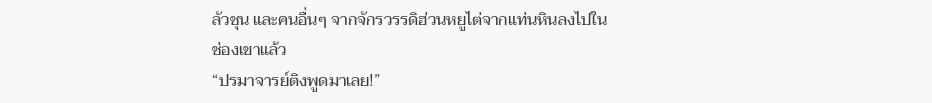ลัวชุน และคนอื่นๆ จากจักรวรรดิฮ่วนหยูไต่จากแท่นหินลงไปในช่องเขาแล้ว
“ปรมาจารย์ติงพูดมาเลย!”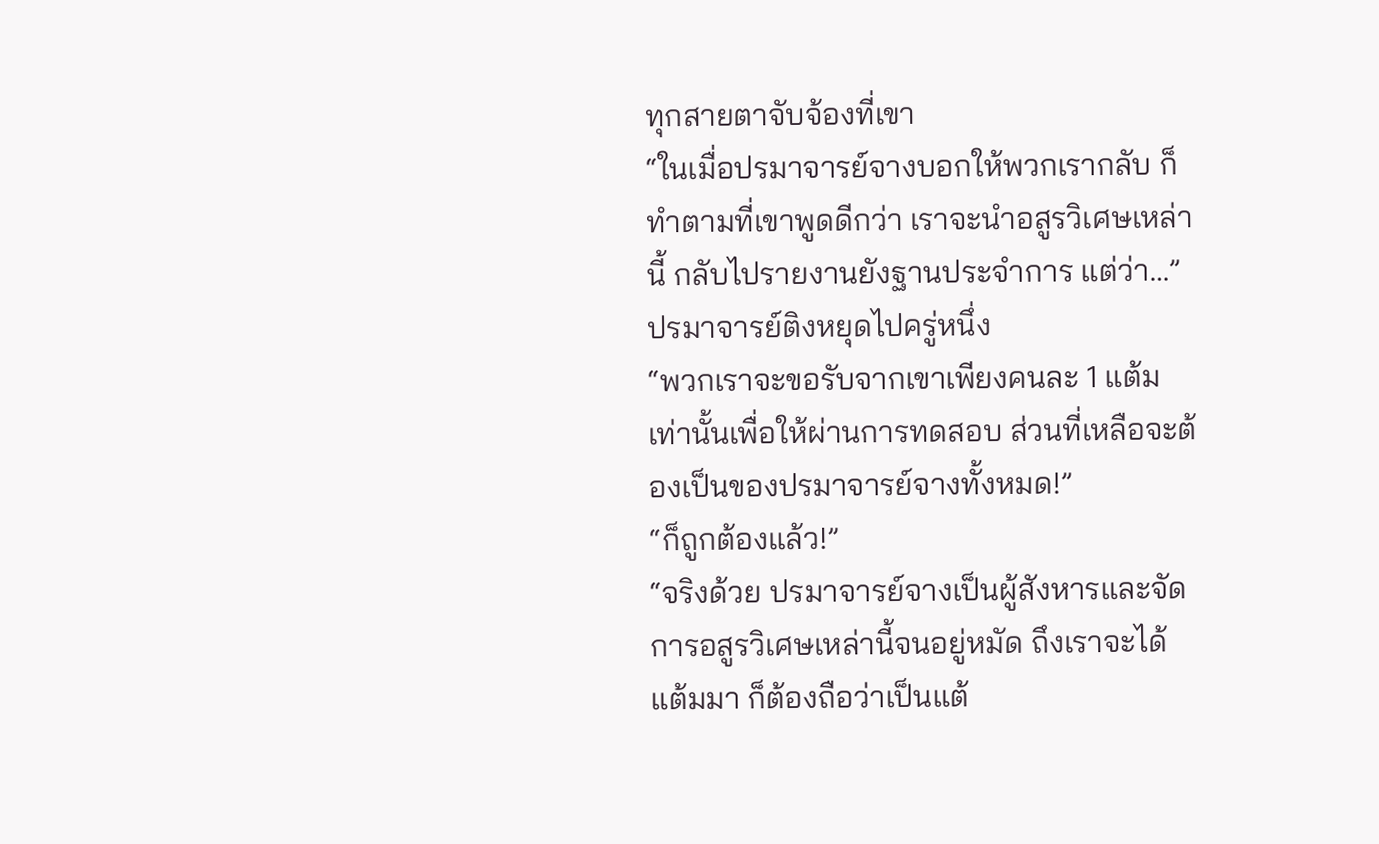ทุกสายตาจับจ้องที่เขา
“ในเมื่อปรมาจารย์จางบอกให้พวกเรากลับ ก็ทำตามที่เขาพูดดีกว่า เราจะนำอสูรวิเศษเหล่านี้ กลับไปรายงานยังฐานประจำการ แต่ว่า…”
ปรมาจารย์ติงหยุดไปครู่หนึ่ง
“พวกเราจะขอรับจากเขาเพียงคนละ 1 แต้มเท่านั้นเพื่อให้ผ่านการทดสอบ ส่วนที่เหลือจะต้องเป็นของปรมาจารย์จางทั้งหมด!”
“ก็ถูกต้องแล้ว!”
“จริงด้วย ปรมาจารย์จางเป็นผู้สังหารและจัดการอสูรวิเศษเหล่านี้จนอยู่หมัด ถึงเราจะได้แต้มมา ก็ต้องถือว่าเป็นแต้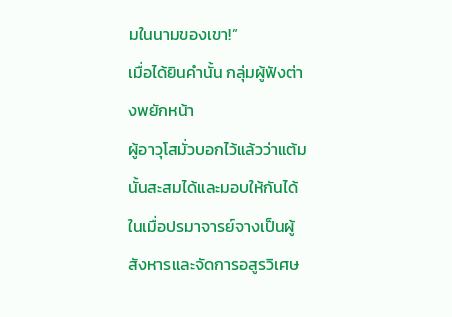มในนามของเขา!”
เมื่อได้ยินคำนั้น กลุ่มผู้ฟังต่างพยักหน้า
ผู้อาวุโสมั่วบอกไว้แล้วว่าแต้มนั้นสะสมได้และมอบให้กันได้ ในเมื่อปรมาจารย์จางเป็นผู้สังหารและจัดการอสูรวิเศษ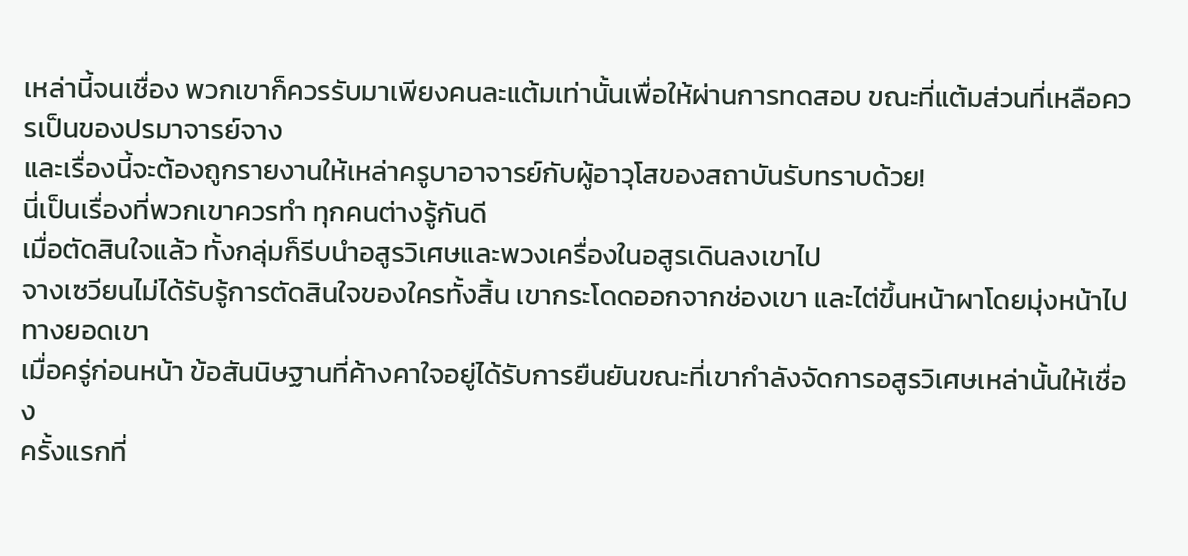เหล่านี้จนเชื่อง พวกเขาก็ควรรับมาเพียงคนละแต้มเท่านั้นเพื่อให้ผ่านการทดสอบ ขณะที่แต้มส่วนที่เหลือควรเป็นของปรมาจารย์จาง
และเรื่องนี้จะต้องถูกรายงานให้เหล่าครูบาอาจารย์กับผู้อาวุโสของสถาบันรับทราบด้วย!
นี่เป็นเรื่องที่พวกเขาควรทำ ทุกคนต่างรู้กันดี
เมื่อตัดสินใจแล้ว ทั้งกลุ่มก็รีบนำอสูรวิเศษและพวงเครื่องในอสูรเดินลงเขาไป
จางเซวียนไม่ได้รับรู้การตัดสินใจของใครทั้งสิ้น เขากระโดดออกจากช่องเขา และไต่ขึ้นหน้าผาโดยมุ่งหน้าไปทางยอดเขา
เมื่อครู่ก่อนหน้า ข้อสันนิษฐานที่ค้างคาใจอยู่ได้รับการยืนยันขณะที่เขากำลังจัดการอสูรวิเศษเหล่านั้นให้เชื่อง
ครั้งแรกที่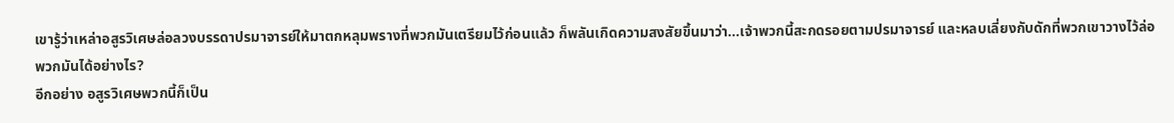เขารู้ว่าเหล่าอสูรวิเศษล่อลวงบรรดาปรมาจารย์ให้มาตกหลุมพรางที่พวกมันเตรียมไว้ก่อนแล้ว ก็พลันเกิดความสงสัยขึ้นมาว่า…เจ้าพวกนี้สะกดรอยตามปรมาจารย์ และหลบเลี่ยงกับดักที่พวกเขาวางไว้ล่อพวกมันได้อย่างไร?
อีกอย่าง อสูรวิเศษพวกนี้ก็เป็น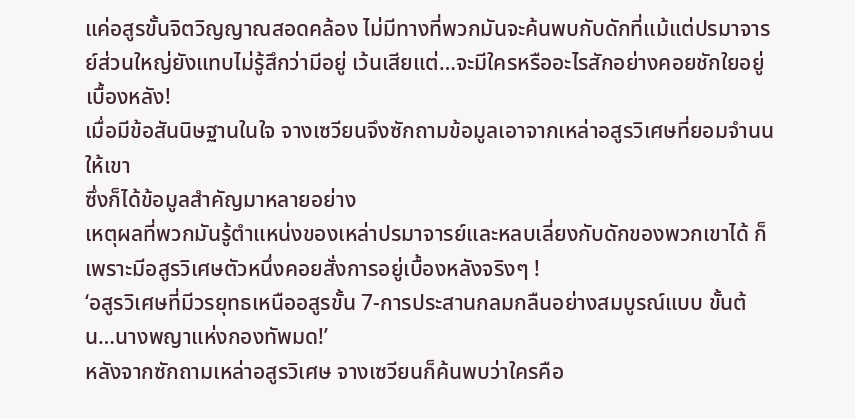แค่อสูรขั้นจิตวิญญาณสอดคล้อง ไม่มีทางที่พวกมันจะค้นพบกับดักที่แม้แต่ปรมาจารย์ส่วนใหญ่ยังแทบไม่รู้สึกว่ามีอยู่ เว้นเสียแต่…จะมีใครหรืออะไรสักอย่างคอยชักใยอยู่เบื้องหลัง!
เมื่อมีข้อสันนิษฐานในใจ จางเซวียนจึงซักถามข้อมูลเอาจากเหล่าอสูรวิเศษที่ยอมจำนนให้เขา
ซึ่งก็ได้ข้อมูลสำคัญมาหลายอย่าง
เหตุผลที่พวกมันรู้ตำแหน่งของเหล่าปรมาจารย์และหลบเลี่ยงกับดักของพวกเขาได้ ก็เพราะมีอสูรวิเศษตัวหนึ่งคอยสั่งการอยู่เบื้องหลังจริงๆ !
‘อสูรวิเศษที่มีวรยุทธเหนืออสูรขั้น 7-การประสานกลมกลืนอย่างสมบูรณ์แบบ ขั้นต้น…นางพญาแห่งกองทัพมด!’
หลังจากซักถามเหล่าอสูรวิเศษ จางเซวียนก็ค้นพบว่าใครคือ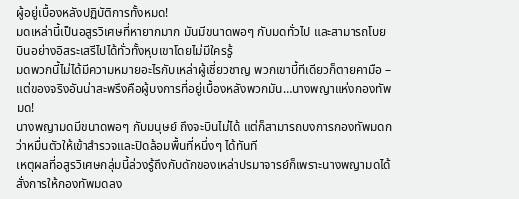ผู้อยู่เบื้องหลังปฏิบัติการทั้งหมด!
มดเหล่านี้เป็นอสูรวิเศษที่หายากมาก มันมีขนาดพอๆ กับมดทั่วไป และสามารถโบยบินอย่างอิสระเสรีไปได้ทั่วทั้งหุบเขาโดยไม่มีใครรู้
มดพวกนี้ไม่ได้มีความหมายอะไรกับเหล่าผู้เชี่ยวชาญ พวกเขาบี้ทีเดียวก็ตายคามือ – แต่ของจริงอันน่าสะพรึงคือผู้บงการที่อยู่เบื้องหลังพวกมัน…นางพญาแห่งกองทัพมด!
นางพญามดมีขนาดพอๆ กับมนุษย์ ถึงจะบินไม่ได้ แต่ก็สามารถบงการกองทัพมดกว่าหมื่นตัวให้เข้าสำรวจและปิดล้อมพื้นที่หนึ่งๆ ได้ทันที
เหตุผลที่อสูรวิเศษกลุ่มนี้ล่วงรู้ถึงกับดักของเหล่าปรมาจารย์ก็เพราะนางพญามดได้สั่งการให้กองทัพมดลง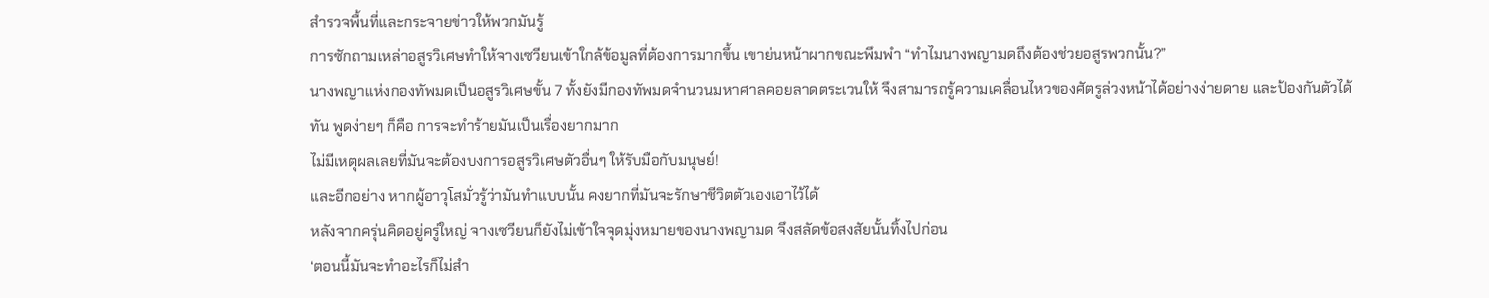สำรวจพื้นที่และกระจายข่าวให้พวกมันรู้
การซักถามเหล่าอสูรวิเศษทำให้จางเซวียนเข้าใกล้ข้อมูลที่ต้องการมากขึ้น เขาย่นหน้าผากขณะพึมพำ “ทำไมนางพญามดถึงต้องช่วยอสูรพวกนั้น?”
นางพญาแห่งกองทัพมดเป็นอสูรวิเศษขั้น 7 ทั้งยังมีกองทัพมดจำนวนมหาศาลคอยลาดตระเวนให้ จึงสามารถรู้ความเคลื่อนไหวของศัตรูล่วงหน้าได้อย่างง่ายดาย และป้องกันตัวได้ทัน พูดง่ายๆ ก็คือ การจะทำร้ายมันเป็นเรื่องยากมาก
ไม่มีเหตุผลเลยที่มันจะต้องบงการอสูรวิเศษตัวอื่นๆ ให้รับมือกับมนุษย์!
และอีกอย่าง หากผู้อาวุโสมั่วรู้ว่ามันทำแบบนั้น คงยากที่มันจะรักษาชีวิตตัวเองเอาไว้ได้
หลังจากครุ่นคิดอยู่ครู่ใหญ่ จางเซวียนก็ยังไม่เข้าใจจุดมุ่งหมายของนางพญามด จึงสลัดข้อสงสัยนั้นทิ้งไปก่อน
‘ตอนนี้มันจะทำอะไรก็ไม่สำ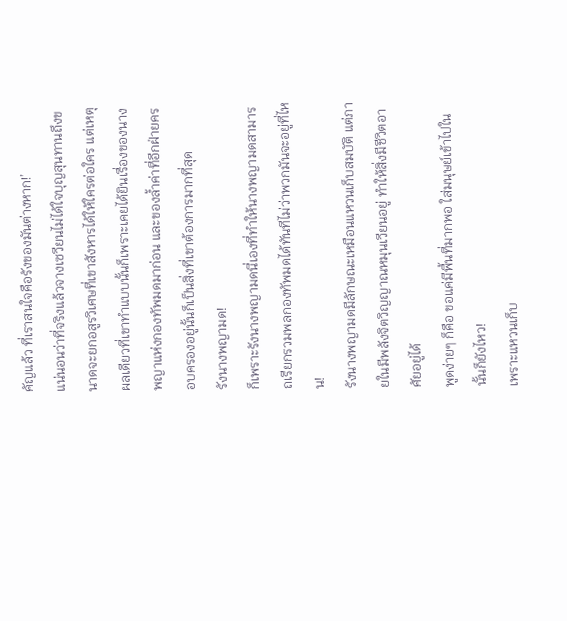คัญแล้ว ที่เราสนใจคือรังของมันต่างหาก!’
แน่นอนว่าที่จริงแล้วจางเซวียนไม่ได้ใจบุญสุนทานถึงขนาดจะยกอสูรวิเศษที่เขาสังหารได้ให้ใครต่อใคร แต่เหตุผลเดียวที่เขาทำแบบนั้นก็เพราะเคยได้ยินเรื่องของนางพญาแห่งกองทัพมดมาก่อน และของล้ำค่าที่อีกฝ่ายครอบครองอยู่นั้นก็เป็นสิ่งที่เขาต้องการมากที่สุด
รังนางพญามด!
ก็เพราะรังนางพญามดนี่เองที่ทำให้นางพญามดสามารถเรียกรวมพลกองทัพมดได้ทันทีไม่ว่าพวกมันจะอยู่ที่ไหน!
รังนางพญามดมีลักษณะเหมือนแหวนเก็บสมบัติ แต่ภายในมีพลังจิตวิญญาณหมุนเวียนอยู่ ทำให้สิ่งมีชีวิตอาศัยอยู่ได้
พูดง่ายๆ ก็คือ ขอแค่มีพื้นที่มากพอ ใส่มนุษย์เข้าไปในนั้นก็ยังไหว!
เพราะแหวนเก็บ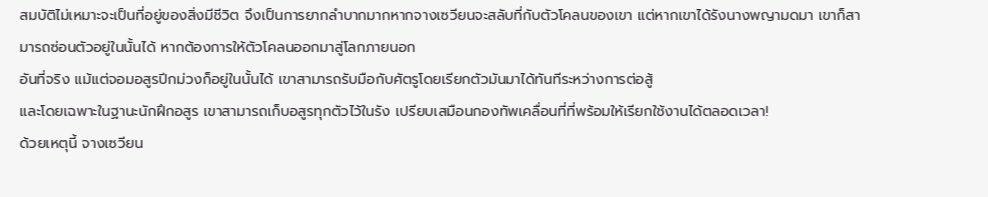สมบัติไม่เหมาะจะเป็นที่อยู่ของสิ่งมีชีวิต จึงเป็นการยากลำบากมากหากจางเซวียนจะสลับที่กับตัวโคลนของเขา แต่หากเขาได้รังนางพญามดมา เขาก็สามารถซ่อนตัวอยู่ในนั้นได้ หากต้องการให้ตัวโคลนออกมาสู่โลกภายนอก
อันที่จริง แม้แต่จอมอสูรปีกม่วงก็อยู่ในนั้นได้ เขาสามารถรับมือกับศัตรูโดยเรียกตัวมันมาได้ทันทีระหว่างการต่อสู้
และโดยเฉพาะในฐานะนักฝึกอสูร เขาสามารถเก็บอสูรทุกตัวไว้ในรัง เปรียบเสมือนกองทัพเคลื่อนที่ที่พร้อมให้เรียกใช้งานได้ตลอดเวลา!
ด้วยเหตุนี้ จางเซวียน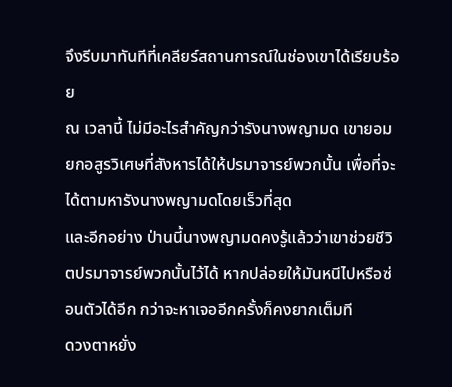จึงรีบมาทันทีที่เคลียร์สถานการณ์ในช่องเขาได้เรียบร้อย
ณ เวลานี้ ไม่มีอะไรสำคัญกว่ารังนางพญามด เขายอมยกอสูรวิเศษที่สังหารได้ให้ปรมาจารย์พวกนั้น เพื่อที่จะได้ตามหารังนางพญามดโดยเร็วที่สุด
และอีกอย่าง ป่านนี้นางพญามดคงรู้แล้วว่าเขาช่วยชีวิตปรมาจารย์พวกนั้นไว้ได้ หากปล่อยให้มันหนีไปหรือซ่อนตัวได้อีก กว่าจะหาเจออีกครั้งก็คงยากเต็มที
ดวงตาหยั่ง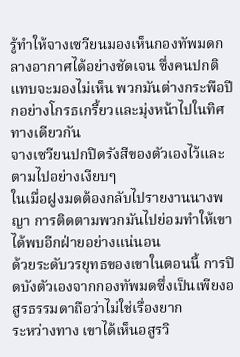รู้ทำให้จางเซวียนมองเห็นกองทัพมดกลางอากาศได้อย่างชัดเจน ซึ่งคนปกติแทบจะมองไม่เห็น พวกมันต่างกระพือปีกอย่างโกรธเกรี้ยวและมุ่งหน้าไปในทิศทางเดียวกัน
จางเซวียนปกปิดรังสีของตัวเองไว้และตามไปอย่างเงียบๆ
ในเมื่อฝูงมดต้องกลับไปรายงานนางพญา การติดตามพวกมันไปย่อมทำให้เขาได้พบอีกฝ่ายอย่างแน่นอน
ด้วยระดับวรยุทธของเขาในตอนนี้ การปิดบังตัวเองจากกองทัพมดซึ่งเป็นเพียงอสูรธรรมดาถือว่าไม่ใช่เรื่องยาก
ระหว่างทาง เขาได้เห็นอสูรวิ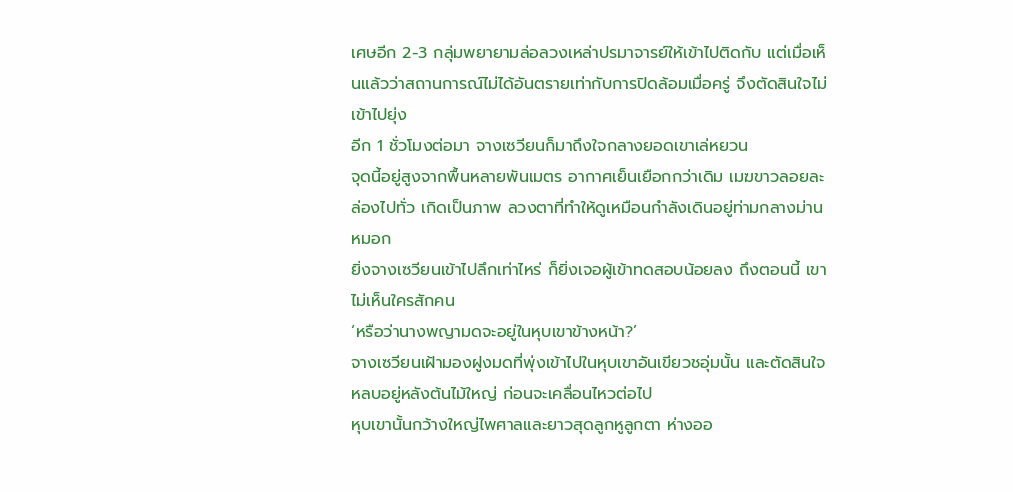เศษอีก 2-3 กลุ่มพยายามล่อลวงเหล่าปรมาจารย์ให้เข้าไปติดกับ แต่เมื่อเห็นแล้วว่าสถานการณ์ไม่ได้อันตรายเท่ากับการปิดล้อมเมื่อครู่ จึงตัดสินใจไม่เข้าไปยุ่ง
อีก 1 ชั่วโมงต่อมา จางเซวียนก็มาถึงใจกลางยอดเขาเล่หยวน
จุดนี้อยู่สูงจากพื้นหลายพันเมตร อากาศเย็นเยือกกว่าเดิม เมฆขาวลอยละล่องไปทั่ว เกิดเป็นภาพ ลวงตาที่ทำให้ดูเหมือนกำลังเดินอยู่ท่ามกลางม่านหมอก
ยิ่งจางเซวียนเข้าไปลึกเท่าไหร่ ก็ยิ่งเจอผู้เข้าทดสอบน้อยลง ถึงตอนนี้ เขาไม่เห็นใครสักคน
‘หรือว่านางพญามดจะอยู่ในหุบเขาข้างหน้า?’
จางเซวียนเฝ้ามองฝูงมดที่พุ่งเข้าไปในหุบเขาอันเขียวชอุ่มนั้น และตัดสินใจหลบอยู่หลังต้นไม้ใหญ่ ก่อนจะเคลื่อนไหวต่อไป
หุบเขานั้นกว้างใหญ่ไพศาลและยาวสุดลูกหูลูกตา ห่างออ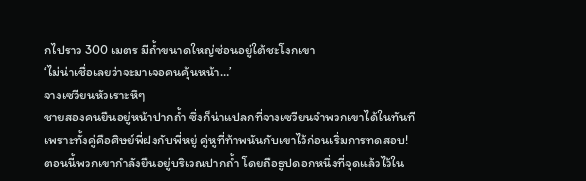กไปราว 300 เมตร มีถ้ำขนาดใหญ่ซ่อนอยู่ใต้ชะโงกเขา
‘ไม่น่าเชื่อเลยว่าจะมาเจอคนคุ้นหน้า…’
จางเซวียนหัวเราะหึๆ
ชายสองคนยืนอยู่หน้าปากถ้ำ ซึ่งก็น่าแปลกที่จางเซวียนจําพวกเขาได้ในทันที
เพราะทั้งคู่คือศิษย์พี่ฝงกับพี่หยู่ คู่หูที่ท้าพนันกับเขาไว้ก่อนเริ่มการทดสอบ!
ตอนนี้พวกเขากำลังยืนอยู่บริเวณปากถ้ำ โดยถือธูปดอกหนึ่งที่จุดแล้วไว้ใน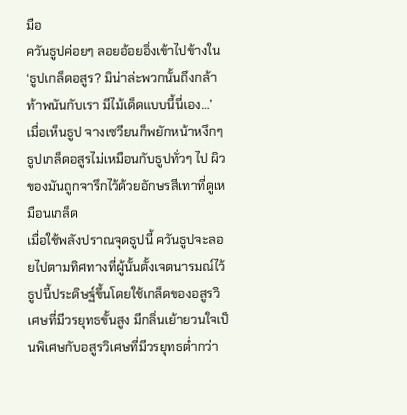มือ
ควันธูปค่อยๆ ลอยอ้อยอิ่งเข้าไปข้างใน
‘ธูปเกล็ดอสูร? มิน่าล่ะพวกนั้นถึงกล้าท้าพนันกับเรา มีไม้เด็ดแบบนี้นี่เอง…’
เมื่อเห็นธูป จางเซวียนก็พยักหน้าหงึกๆ
ธูปเกล็ดอสูรไม่เหมือนกับธูปทั่วๆ ไป ผิวของมันถูกจารึกไว้ด้วยอักษรสีเทาที่ดูเหมือนเกล็ด
เมื่อใช้พลังปราณจุดธูปนี้ ควันธูปจะลอยไปตามทิศทางที่ผู้นั้นตั้งเจตนารมณ์ไว้
ธูปนี้ประดิษฐ์ขึ้นโดยใช้เกล็ดของอสูรวิเศษที่มีวรยุทธขั้นสูง มีกลิ่นเย้ายวนใจเป็นพิเศษกับอสูรวิเศษที่มีวรยุทธต่ำกว่า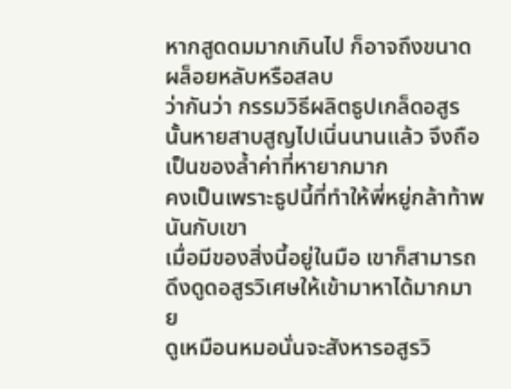หากสูดดมมากเกินไป ก็อาจถึงขนาดผล็อยหลับหรือสลบ
ว่ากันว่า กรรมวิธีผลิตธูปเกล็ดอสูรนั้นหายสาบสูญไปเนิ่นนานแล้ว จึงถือเป็นของล้ำค่าที่หายากมาก
คงเป็นเพราะธูปนี้ที่ทำให้พี่หยู่กล้าท้าพนันกับเขา
เมื่อมีของสิ่งนี้อยู่ในมือ เขาก็สามารถดึงดูดอสูรวิเศษให้เข้ามาหาได้มากมาย
ดูเหมือนหมอนั่นจะสังหารอสูรวิ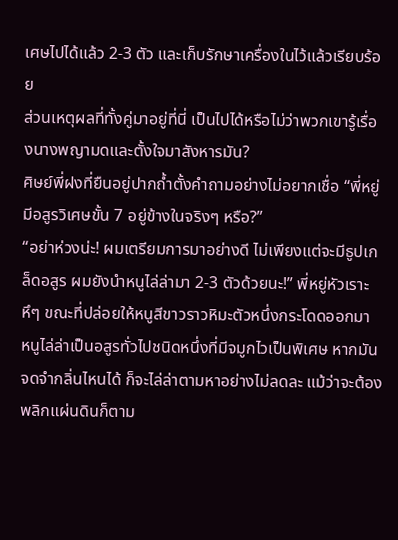เศษไปได้แล้ว 2-3 ตัว และเก็บรักษาเครื่องในไว้แล้วเรียบร้อย
ส่วนเหตุผลที่ทั้งคู่มาอยู่ที่นี่ เป็นไปได้หรือไม่ว่าพวกเขารู้เรื่องนางพญามดและตั้งใจมาสังหารมัน?
ศิษย์พี่ฝงที่ยืนอยู่ปากถ้ำตั้งคำถามอย่างไม่อยากเชื่อ “พี่หยู่ มีอสูรวิเศษขั้น 7 อยู่ข้างในจริงๆ หรือ?”
“อย่าห่วงน่ะ! ผมเตรียมการมาอย่างดี ไม่เพียงแต่จะมีธูปเกล็ดอสูร ผมยังนำหนูไล่ล่ามา 2-3 ตัวด้วยนะ!” พี่หยู่หัวเราะหึๆ ขณะที่ปล่อยให้หนูสีขาวราวหิมะตัวหนึ่งกระโดดออกมา
หนูไล่ล่าเป็นอสูรทั่วไปชนิดหนึ่งที่มีจมูกไวเป็นพิเศษ หากมันจดจำกลิ่นไหนได้ ก็จะไล่ล่าตามหาอย่างไม่ลดละ แม้ว่าจะต้องพลิกแผ่นดินก็ตาม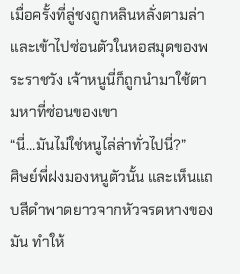เมื่อครั้งที่ลู่ชงถูกหลินหลั่งตามล่าและเข้าไปซ่อนตัวในหอสมุดของพระราชวัง เจ้าหนูนี่ก็ถูกนำมาใช้ตามหาที่ซ่อนของเขา
“นี่…มันไม่ใช่หนูไล่ล่าทั่วไปนี่?”
ศิษย์พี่ฝงมองหนูตัวนั้น และเห็นแถบสีดำพาดยาวจากหัวจรดหางของมัน ทำให้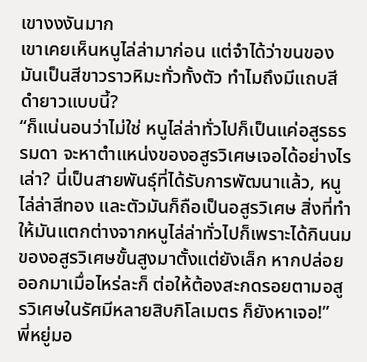เขางงงันมาก
เขาเคยเห็นหนูไล่ล่ามาก่อน แต่จำได้ว่าขนของมันเป็นสีขาวราวหิมะทั่วทั้งตัว ทำไมถึงมีแถบสีดำยาวแบบนี้?
“ก็แน่นอนว่าไม่ใช่ หนูไล่ล่าทั่วไปก็เป็นแค่อสูรธรรมดา จะหาตำแหน่งของอสูรวิเศษเจอได้อย่างไรเล่า? นี่เป็นสายพันธุ์ที่ได้รับการพัฒนาแล้ว, หนูไล่ล่าสีทอง และตัวมันก็ถือเป็นอสูรวิเศษ สิ่งที่ทำให้มันแตกต่างจากหนูไล่ล่าทั่วไปก็เพราะได้กินนมของอสูรวิเศษขั้นสูงมาตั้งแต่ยังเล็ก หากปล่อยออกมาเมื่อไหร่ละก็ ต่อให้ต้องสะกดรอยตามอสูรวิเศษในรัศมีหลายสิบกิโลเมตร ก็ยังหาเจอ!”
พี่หยู่มอ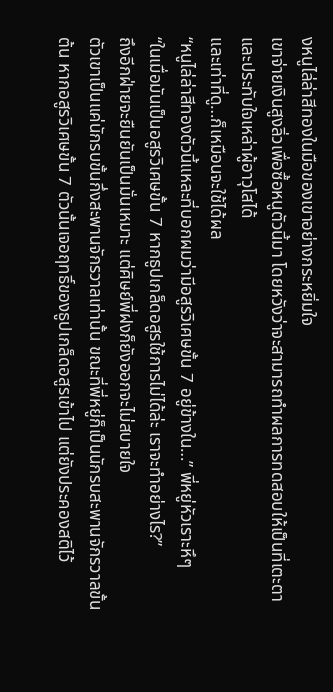งหนูไล่ล่าสีทองในมือของเขาอย่างกระหยิ่มใจ
เขาจ่ายเงินสูงลิ่วเพื่อซื้อหนูตัวนี้มา โดยหวังว่าจะสามารถทำผลการทดสอบให้เป็นที่เตะตาและประทับใจเหล่าผู้อาวุโสได้
และเท่าที่ดู…ก็เหมือนจะใช้ได้ผล
“หนูไล่ล่าสีทองตัวนี้แหละที่บอกผมว่ามีอสูรวิเศษขั้น 7 อยู่ข้างใน…” พี่หยู่หัวเราะหึๆ
“ในเมื่อมันเป็นอสูรวิเศษขั้น 7 หากธูปเกล็ดอสูรใช้การไม่ได้ล่ะ เราจะทำอย่างไร?”
ถึงอีกฝ่ายจะยืนยันเป็นมั่นเหมาะ แต่ศิษย์พี่ฝงก็ยังออกจะไม่สบายใจ
ตัวเขาเป็นแค่นักรบขั้นกึ่งสะพานจักรวาลเท่านั้น ขณะที่พี่หยู่ก็เป็นนักรบสะพานจักรวาลขั้นต้น หากอสูรวิเศษขั้น 7 ตัวนั้นเจอฤทธิ์ของธูปเกล็ดอสูรเข้าไป แต่ยังประคองสติไว้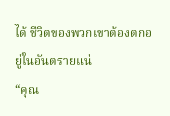ได้ ชีวิตของพวกเขาต้องตกอยู่ในอันตรายแน่
“คุณ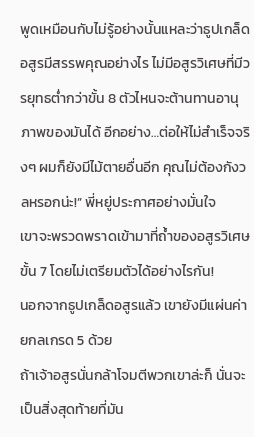พูดเหมือนกับไม่รู้อย่างนั้นแหละว่าธูปเกล็ดอสูรมีสรรพคุณอย่างไร ไม่มีอสูรวิเศษที่มีวรยุทธตํ่ากว่าขั้น 8 ตัวไหนจะต้านทานอานุภาพของมันได้ อีกอย่าง…ต่อให้ไม่สำเร็จจริงๆ ผมก็ยังมีไม้ตายอื่นอีก คุณไม่ต้องกังวลหรอกน่ะ!” พี่หยู่ประกาศอย่างมั่นใจ
เขาจะพรวดพราดเข้ามาที่ถ้ำของอสูรวิเศษขั้น 7 โดยไม่เตรียมตัวได้อย่างไรกัน!
นอกจากธูปเกล็ดอสูรแล้ว เขายังมีแผ่นค่ายกลเกรด 5 ด้วย
ถ้าเจ้าอสูรนั่นกล้าโจมตีพวกเขาล่ะก็ นั่นจะเป็นสิ่งสุดท้ายที่มัน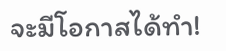จะมีโอกาสได้ทำ!